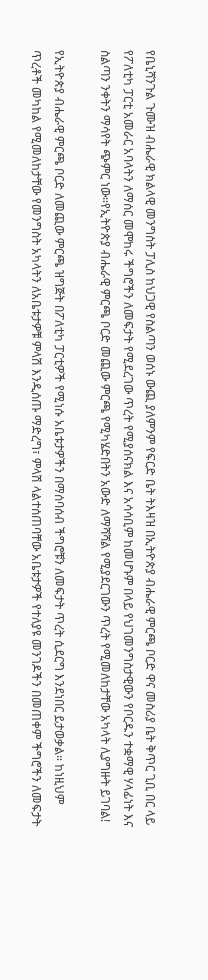የቤኒሻንጉል ጉሙዝ ብሔራዊ ክልላዊ መንግስት ፓሊስ ከህጋዊ የስልጣን ወሰኑ ውጪ ያለምንም የፍርድ ቤት ትእዛዝ በኢትዮጵያ ብሔራዊ ምርጫ ቦርድ ዋና መስሪያ ቤት ቅጥር ጊቢ በር ላይ የፖለቲካ ፓርቲ አመራር አባላትን ለማሰር መሞከሩ ችግሮችን ለመፍታት የሚደረገው ጥረት የሚያሰናክል እና አሳሳቢም ከመሆኑም በላይ የህገመንግስታዊውን የቦርዱን ተቋማዊ ሃላፊነት እና ስልጣን ንቀትን ማሳየት ጭምር ነው።የኢትዮጵያ ብሔራዊ ምርጫ ቦርድ መጪው ምርጫ የሚካሄድበትን አውድ ለማሻሻል የሚያደርገውን ጥረት የሚመለከታቸው አካላት ሊያግዙት ይገባል!

የኢትዮጵያ ብሔራዊ ምርጫ ቦርድ ለመጪው ምርጫ ዝግጅት በፖለቲካ ፓርቲዎች የሚነሱ አቤቱታዎችን በማሰባሰብ ችግሮቹን ለመፍታት ጥረት ሲደርግ እንደነበር ይታወቃል። ከነዚህም ጥረቶች መካከል የሚመለከታቸው የመንግስት አካላትን ለአቤቱታዎቹ ምላሽ እንዲሰጡ ማድረግ፣ ምላሽ ላልተሰጠባቸው አቤቱታዎች የተለያዩ መንገዶችን በመጠቀም ችግሮችን ለመፍታት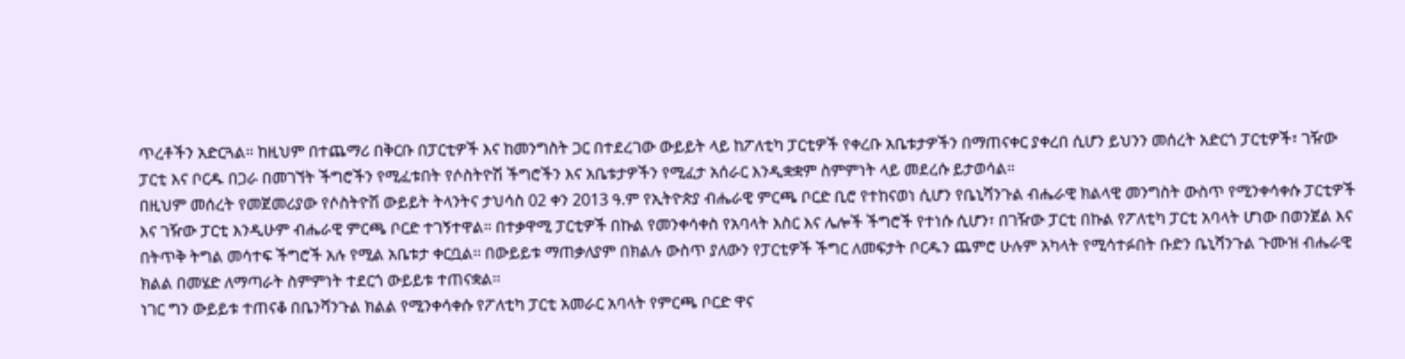ጥረቶችን አድርጓል። ከዚህም በተጨማሪ በቅርቡ በፓርቲዎች እና ከመንግስት ጋር በተደረገው ውይይት ላይ ከፖለቲካ ፓርቲዎች የቀረቡ አቤቱታዎችን በማጠናቀር ያቀረበ ሲሆን ይህንን መሰረት አድርጎ ፓርቲዎች፣ ገዥው ፓርቲ እና ቦርዱ በጋራ በመገኘት ችግሮችን የሚፈቱበት የሶስትዮሽ ችግሮችን እና አቤቱታዎችን የሚፈታ አሰራር እንዲቋቋም ስምምነት ላይ መደረሱ ይታወሳል።
በዚህም መሰረት የመጀመሪያው የሶስትዮሽ ውይይት ትላንትና ታህሳስ 02 ቀን 2013 ዓ.ም የኢትዮጵያ ብሔራዊ ምርጫ ቦርድ ቢሮ የተከናወነ ሲሆን የቤኒሻንጉል ብሔራዊ ክልላዊ መንግስት ውስጥ የሚንቀሳቀሱ ፓርቲዎች እና ገዥው ፓርቲ እንዲሁም ብሔራዊ ምርጫ ቦርድ ተገኝተዋል። በተቃዋሚ ፓርቲዎች በኩል የመንቀሳቀስ የአባላት እስር እና ሌሎች ችግሮች የተነሱ ሲሆን፣ በገዥው ፓርቲ በኩል የፖለቲካ ፓርቲ አባላት ሆነው በወንጀል እና በትጥቅ ትግል መሳተፍ ችግሮች አሉ የሚል አቤቱታ ቀርቧል፡፡ በውይይቱ ማጠቃለያም በክልሉ ውስጥ ያለውን የፓርቲዎች ችግር ለመፍታት ቦርዱን ጨምሮ ሁሉም አካላት የሚሳተፉበት ቡድን ቤኒሻንጉል ጉሙዝ ብሔራዊ ክልል በመሄድ ለማጣራት ስምምነት ተደርጎ ውይይቱ ተጠናቋል፡፡
ነገር ግን ውይይቱ ተጠናቆ በቤንሻንጉል ክልል የሚንቀሳቀሱ የፖለቲካ ፓርቲ አመራር አባላት የምርጫ ቦርድ ዋና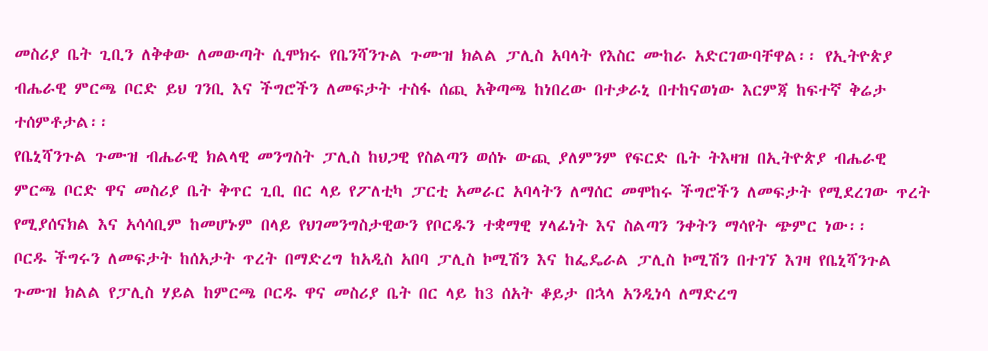መስሪያ ቤት ጊቢን ለቅቀው ለመውጣት ሲሞክሩ የቤንሻንጉል ጉሙዝ ክልል ፓሊስ አባላት የእስር ሙከራ አድርገውባቸዋል፡፡ የኢትዮጵያ ብሔራዊ ምርጫ ቦርድ ይህ ገንቢ እና ችግሮችን ለመፍታት ተስፋ ሰጪ አቅጣጫ ከነበረው በተቃራኒ በተከናወነው እርምጃ ከፍተኛ ቅሬታ ተሰምቶታል፡፡
የቤኒሻንጉል ጉሙዝ ብሔራዊ ክልላዊ መንግስት ፓሊስ ከህጋዊ የስልጣን ወሰኑ ውጪ ያለምንም የፍርድ ቤት ትእዛዝ በኢትዮጵያ ብሔራዊ ምርጫ ቦርድ ዋና መስሪያ ቤት ቅጥር ጊቢ በር ላይ የፖለቲካ ፓርቲ አመራር አባላትን ለማሰር መሞከሩ ችግሮችን ለመፍታት የሚደረገው ጥረት የሚያሰናክል እና አሳሳቢም ከመሆኑም በላይ የህገመንግስታዊውን የቦርዱን ተቋማዊ ሃላፊነት እና ስልጣን ንቀትን ማሳየት ጭምር ነው፡፡
ቦርዱ ችግሩን ለመፍታት ከሰአታት ጥረት በማድረግ ከአዲስ አበባ ፓሊስ ኮሚሽን እና ከፌዴራል ፓሊስ ኮሚሽን በተገኘ እገዛ የቤኒሻንጉል ጉሙዝ ክልል የፓሊስ ሃይል ከምርጫ ቦርዱ ዋና መስሪያ ቤት በር ላይ ከ3 ሰአት ቆይታ በኋላ አንዲነሳ ለማድረግ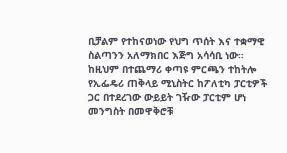ቢቻልም የተከናወነው የህግ ጥሰት እና ተቋማዊ ስልጣንን አለማክበር እጅግ አሳሳቢ ነው፡፡ ከዚህም በተጨማሪ ቀጣዩ ምርጫን ተከትሎ የኢፌዴሪ ጠቅላይ ሚኒስትር ከፖለቲካ ፓርቲዎች ጋር በተደረገው ውይይት ገዥው ፓርቲም ሆነ መንግስት በመዋቅሮቹ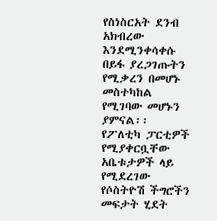የስነስርአት ደንብ አክብረው እንደሚንቀሳቀሱ በይፋ ያረጋገጡትን የሚቃረን በመሆኑ መስተካከል የሚገባው መሆኑን ያምናል፡፡
የፖለቲካ ፓርቲዎች የሚያቀርቧቸው አቤቱታዎች ላይ የሚደረገው የሶስትዮሽ ችግሮችን መፍታት ሂደት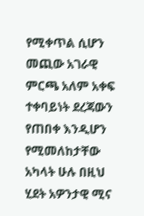የሚቀጥል ሲሆን መጪው አገራዊ ምርጫ አለም አቀፍ ተቀባይነት ደረጃውን የጠበቀ እንዲሆን የሚመለከታቸው አካላት ሁሉ በዚህ ሂደት አዎንታዊ ሚና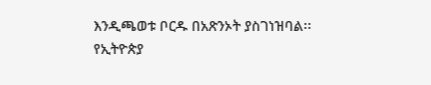እንዲጫወቱ ቦርዱ በአጽንኦት ያስገነዝባል፡፡
የኢትዮጵያ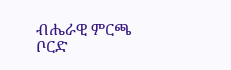ብሔራዊ ምርጫ ቦርድ